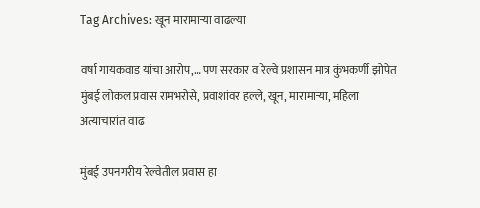Tag Archives: खून मारामाऱ्या वाढल्या

वर्षा गायकवाड यांचा आरोप,… पण सरकार व रेल्वे प्रशासन मात्र कुंभकर्णी झोपेत मुंबई लोकल प्रवास रामभरोसे, प्रवाशांवर हल्ले, खून, मारामाऱ्या, महिला अत्याचारांत वाढ

मुंबई उपनगरीय रेल्वेतील प्रवास हा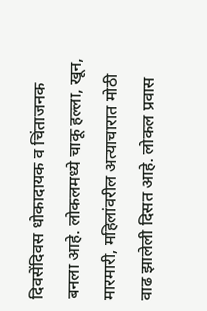दिवसेंदिवस धोकादायक व चिंताजनक बनला आहे. लोकलमध्ये चाकू हल्ला, खून, मारमारी, महिलांवरील अत्याचारात मोठी वाढ झालेली दिसत आहे. लोकल प्रवास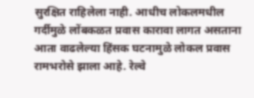सुरक्षित राहिलेला नाही. आधीच लोकलमधील गर्दीमुळे लोंबकळत प्रवास कारावा लागत असताना आता वाढलेल्या हिंसक घटनामुळे लोकल प्रवास रामभरोसे झाला आहे. रेल्वे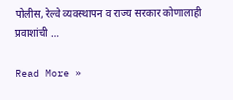पोलीस, रेल्वे व्यवस्थापन व राज्य सरकार कोणालाही प्रवाशांची …

Read More »